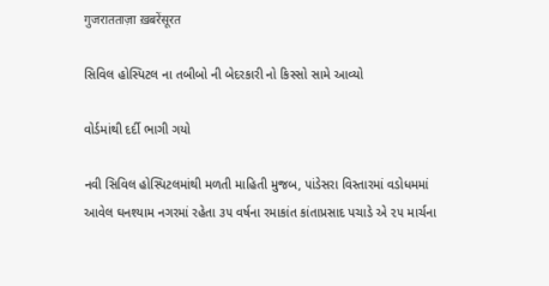गुजरातताज़ा ख़बरेंसूरत

સિવિલ હોસ્પિટલ ના તબીબો ની બેદરકારી નો કિસ્સો સામે આવ્યો

વોર્ડમાંથી દર્દી ભાગી ગયો

નવી સિવિલ હોસ્પિટલમાંથી મળતી માહિતી મુજબ, પાંડેસરા વિસ્તારમાં વડોધમમાં આવેલ ઘનશ્યામ નગરમાં રહેતા ૩૫ વર્ષના રમાકાંત કાંતાપ્રસાદ પચાડે એ ૨૫ માર્ચના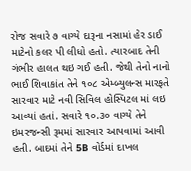રોજ સવારે ૭ વાગ્યે દારૂના નસામાં હેર ડાઈ માટેનો કલર પી લીધો હતો. ત્યારબાદ તેની ગંભીર હાલત થઇ ગઈ હતી. જેથી તેનો નાનો ભાઈ શિવાકાંત તેને ૧૦૮ એમ્બ્યુલન્સ મારફતે સારવાર માટે નવી સિવિલ હોસ્પિટલ માં લઇ આવ્યાં હતાં. સવારે ૧૦.૩૦ વાગ્યે તેને ઇમરજન્સી રૂમમાં સારવાર આપવામાં આવી હતી. બાદમાં તેને 5B વોર્ડમાં દાખલ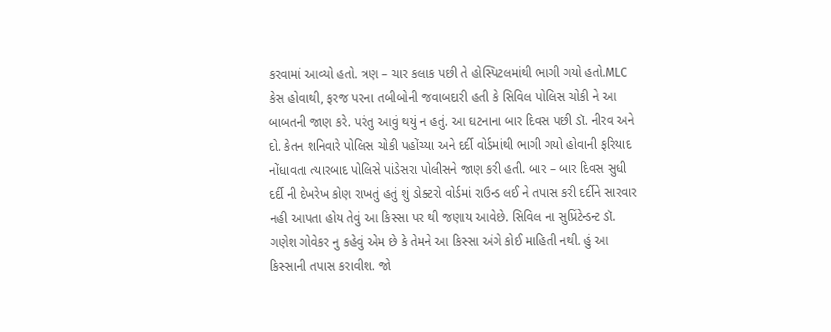કરવામાં આવ્યો હતો. ત્રણ – ચાર કલાક પછી તે હોસ્પિટલમાંથી ભાગી ગયો હતો.MLC કેસ હોવાથી, ફરજ પરના તબીબોની જવાબદારી હતી કે સિવિલ પોલિસ ચોકી ને આ બાબતની જાણ કરે. પરંતુ આવું થયું ન હતું. આ ઘટનાના બાર દિવસ પછી ડૉ. નીરવ અને દો. કેતન શનિવારે પોલિસ ચોકી પહોંચ્યા અને દર્દી વોર્ડમાંથી ભાગી ગયો હોવાની ફરિયાદ નોંધાવતા ત્યારબાદ પોલિસે પાંડેસરા પોલીસને જાણ કરી હતી. બાર – બાર દિવસ સુધી દર્દી ની દેખરેખ કોણ રાખતું હતું શું ડોક્ટરો વોર્ડમાં રાઉન્ડ લઈ ને તપાસ કરી દર્દીને સારવાર નહી આપતા હોય તેવું આ કિસ્સા પર થી જણાય આવેછે. સિવિલ ના સુપ્રિંટેન્ડન્ટ ડૉ. ગણેશ ગોવેકર નુ કહેવું એમ છે કે તેમને આ કિસ્સા અંગે કોઈ માહિતી નથી. હું આ કિસ્સાની તપાસ કરાવીશ. જો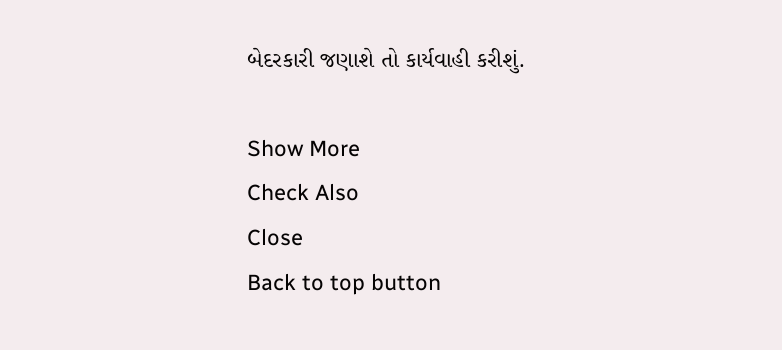બેદરકારી જણાશે તો કાર્યવાહી કરીશું.

Show More
Check Also
Close
Back to top button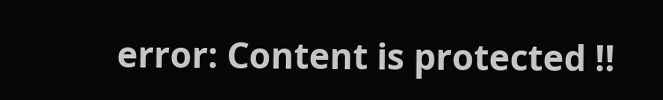error: Content is protected !!